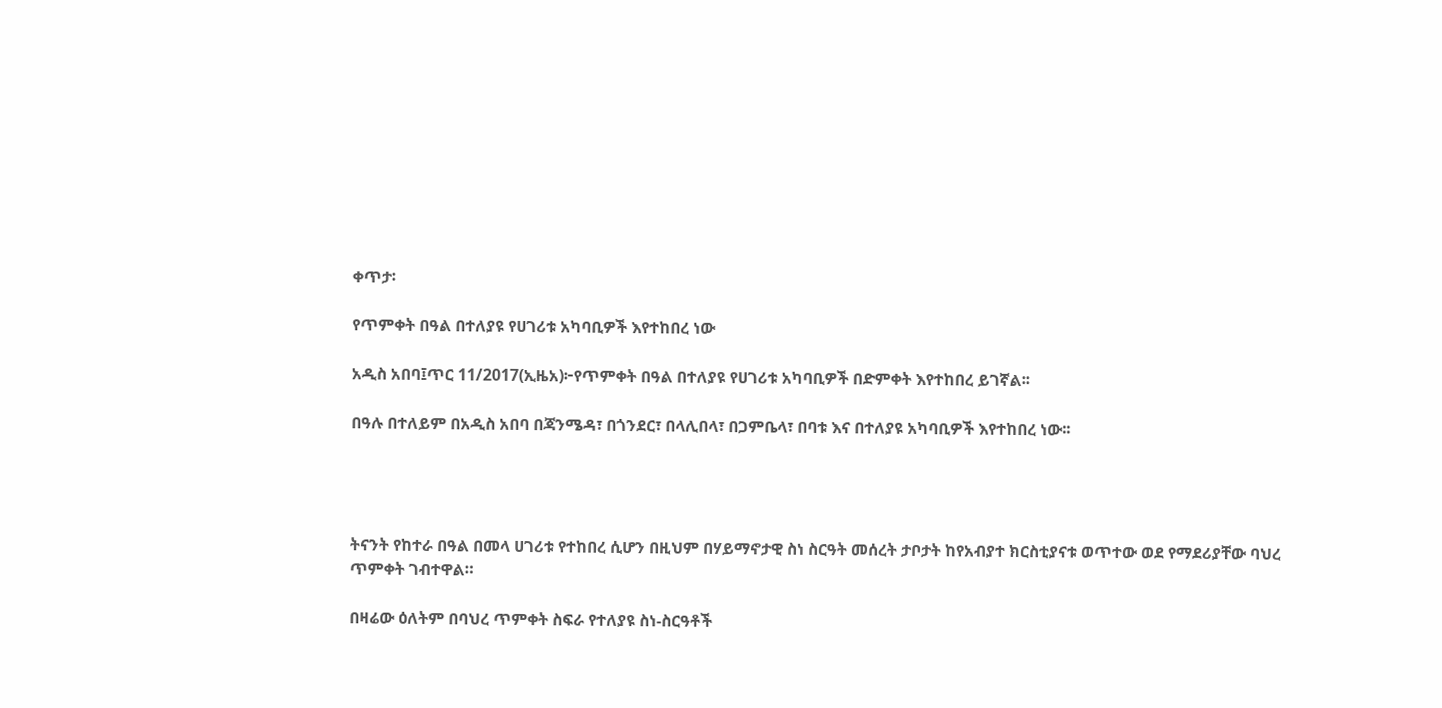ቀጥታ፡

የጥምቀት በዓል በተለያዩ የሀገሪቱ አካባቢዎች እየተከበረ ነው

አዲስ አበባ፤ጥር 11/2017(ኢዜአ)፦የጥምቀት በዓል በተለያዩ የሀገሪቱ አካባቢዎች በድምቀት እየተከበረ ይገኛል፡፡

በዓሉ በተለይም በአዲስ አበባ በጃንሜዳ፣ በጎንደር፣ በላሊበላ፣ በጋምቤላ፣ በባቱ እና በተለያዩ አካባቢዎች እየተከበረ ነው፡፡




ትናንት የከተራ በዓል በመላ ሀገሪቱ የተከበረ ሲሆን በዚህም በሃይማኖታዊ ስነ ስርዓት መሰረት ታቦታት ከየአብያተ ክርስቲያናቱ ወጥተው ወደ የማደሪያቸው ባህረ ጥምቀት ገብተዋል።

በዛሬው ዕለትም በባህረ ጥምቀት ስፍራ የተለያዩ ስነ-ስርዓቶች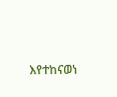እየተከናወነ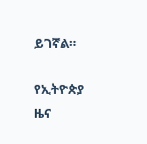ይገኛል።

የኢትዮጵያ ዜና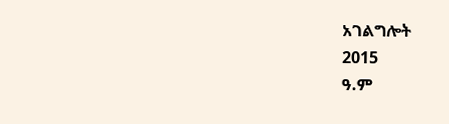አገልግሎት
2015
ዓ.ም